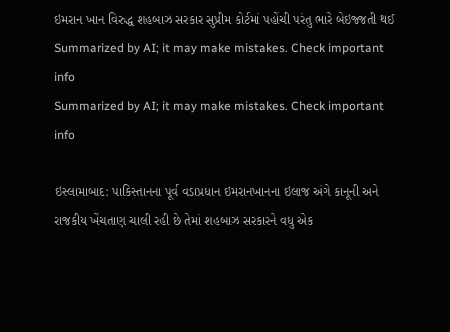ઇમરાન ખાન વિરુદ્ધ શહબાઝ સરકાર સુપ્રીમ કોર્ટમાં પહોંચી પરંતુ ભારે બેઇજ્જતી થઈ
Summarized by AI; it may make mistakes. Check important info
Summarized by AI; it may make mistakes. Check important info

ઇસ્લામાબાદ: પાકિસ્તાનના પૂર્વ વડાપ્રધાન ઇમરાનખાનના ઇલાજ અંગે કાનૂની અને રાજકીય ખેંચતાણ ચાલી રહી છે તેમાં શહબાઝ સરકારને વધુ એક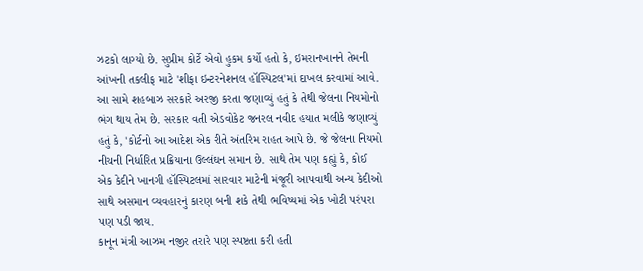ઝટકો લાગ્યો છે. સુપ્રીમ કોર્ટે એવો હુકમ કર્યો હતો કે, ઇમરાનખાનને તેમની આંખની તકલીફ માટે 'શીફા ઇન્ટરનેશનલ હૉસ્પિટલ'માં દાખલ કરવામાં આવે.
આ સામે શહબાઝ સરકારે અરજી કરતા જણાવ્યું હતું કે તેથી જેલના નિયમોનો ભંગ થાય તેમ છે. સરકાર વતી એડવોકેટ જનરલ નવીદ હયાત મલીકે જણાવ્યું હતું કે, 'કોર્ટનો આ આદેશ એક રીતે અંતરિમ રાહત આપે છે. જે જેલના નિયમો નીચની નિર્ધારિત પ્રક્રિયાના ઉલ્લંઘન સમાન છે. સાથે તેમ પણ કહ્યું કે, કોઈ એક કેદીને ખાનગી હૉસ્પિટલમાં સારવાર માટેની મંજૂરી આપવાથી અન્ય કેદીઓ સાથે અસમાન વ્યવહારનું કારણ બની શકે તેથી ભવિષ્યમાં એક ખોટી પરંપરા પણ પડી જાય.
કાનૂન મંત્રી આઝમ નજીર તરારે પણ સ્પષ્ટતા કરી હતી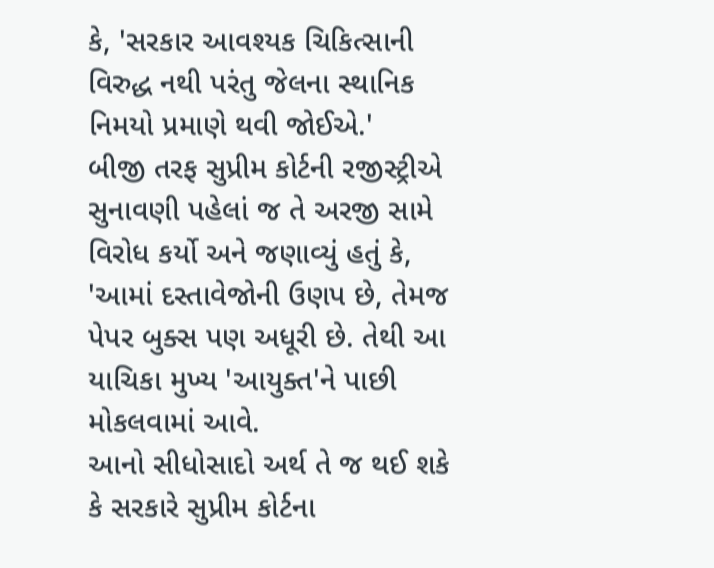કે, 'સરકાર આવશ્યક ચિકિત્સાની વિરુદ્ધ નથી પરંતુ જેલના સ્થાનિક નિમયો પ્રમાણે થવી જોઈએ.'
બીજી તરફ સુપ્રીમ કોર્ટની રજીસ્ટ્રીએ સુનાવણી પહેલાં જ તે અરજી સામે વિરોધ કર્યો અને જણાવ્યું હતું કે, 'આમાં દસ્તાવેજોની ઉણપ છે, તેમજ પેપર બુક્સ પણ અધૂરી છે. તેથી આ યાચિકા મુખ્ય 'આયુક્ત'ને પાછી મોકલવામાં આવે.
આનો સીધોસાદો અર્થ તે જ થઈ શકે કે સરકારે સુપ્રીમ કોર્ટના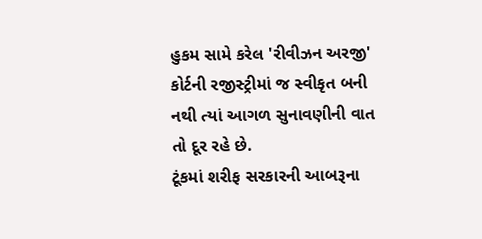હુકમ સામે કરેલ 'રીવીઝન અરજી' કોર્ટની રજીસ્ટ્રીમાં જ સ્વીકૃત બની નથી ત્યાં આગળ સુનાવણીની વાત તો દૂર રહે છે.
ટૂંકમાં શરીફ સરકારની આબરૂના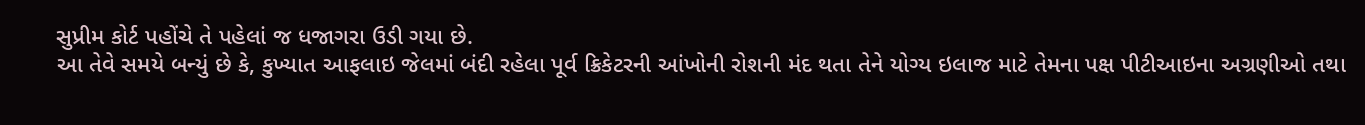સુપ્રીમ કોર્ટ પહોંચે તે પહેલાં જ ધજાગરા ઉડી ગયા છે.
આ તેવે સમયે બન્યું છે કે, કુખ્યાત આફલાઇ જેલમાં બંદી રહેલા પૂર્વ ક્રિકેટરની આંખોની રોશની મંદ થતા તેને યોગ્ય ઇલાજ માટે તેમના પક્ષ પીટીઆઇના અગ્રણીઓ તથા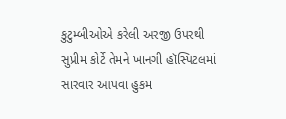કુટુમ્બીઓએ કરેલી અરજી ઉપરથી સુપ્રીમ કોર્ટે તેમને ખાનગી હૉસ્પિટલમાં સારવાર આપવા હુકમ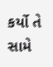કર્યો તે સામે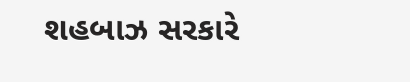શહબાઝ સરકારે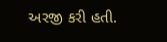અરજી કરી હતી.